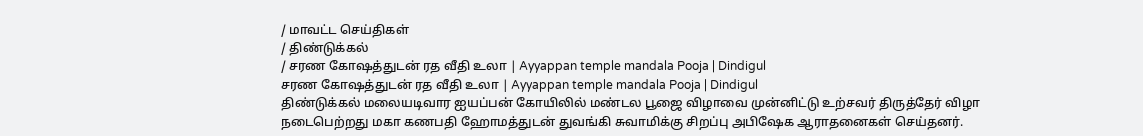/ மாவட்ட செய்திகள்
/ திண்டுக்கல்
/ சரண கோஷத்துடன் ரத வீதி உலா | Ayyappan temple mandala Pooja | Dindigul
சரண கோஷத்துடன் ரத வீதி உலா | Ayyappan temple mandala Pooja | Dindigul
திண்டுக்கல் மலையடிவார ஐயப்பன் கோயிலில் மண்டல பூஜை விழாவை முன்னிட்டு உற்சவர் திருத்தேர் விழா நடைபெற்றது மகா கணபதி ஹோமத்துடன் துவங்கி சுவாமிக்கு சிறப்பு அபிஷேக ஆராதனைகள் செய்தனர்.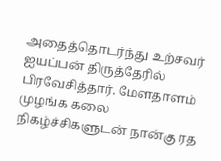அதைத்தொடர்ந்து உற்சவர் ஐயப்பன் திருத்தேரில் பிரவேசித்தார். மேளதாளம் முழங்க கலை நிகழ்ச்சிகளுடன் நான்கு ரத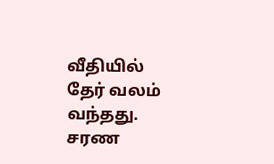வீதியில் தேர் வலம் வந்தது. சரண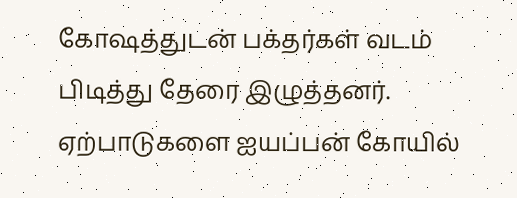கோஷத்துடன் பக்தர்கள் வடம் பிடித்து தேரை இழுத்தனர். ஏற்பாடுகளை ஐயப்பன் கோயில்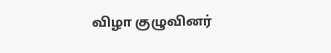விழா குழுவினர்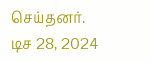செய்தனர்.
டிச 28, 2024